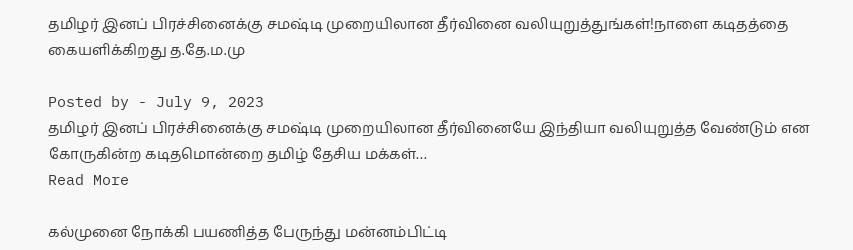தமிழர் இனப் பிரச்சினைக்கு சமஷ்டி முறையிலான தீர்வினை வலியுறுத்துங்கள்!நாளை கடிதத்தை கையளிக்கிறது த.தே.ம.மு

Posted by - July 9, 2023
தமிழர் இனப் பிரச்சினைக்கு சமஷ்டி முறையிலான தீர்வினையே இந்தியா வலியுறுத்த வேண்டும் என கோருகின்ற கடிதமொன்றை தமிழ் தேசிய மக்கள்…
Read More

கல்முனை நோக்கி பயணித்த பேருந்து மன்னம்பிட்டி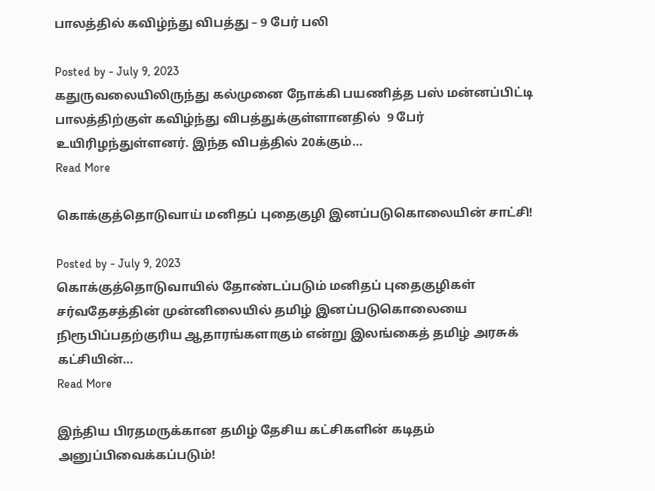பாலத்தில் கவிழ்ந்து விபத்து – 9 பேர் பலி

Posted by - July 9, 2023
கதுருவலையிலிருந்து கல்முனை நோக்கி பயணித்த பஸ் மன்னப்பிட்டி பாலத்திற்குள் கவிழ்ந்து விபத்துக்குள்ளானதில்  9 பேர் உயிரிழந்துள்ளனர். இந்த விபத்தில் 20க்கும்…
Read More

கொக்குத்தொடுவாய் மனிதப் புதைகுழி இனப்படுகொலையின் சாட்சி!

Posted by - July 9, 2023
கொக்குத்தொடுவாயில் தோண்டப்படும் மனிதப் புதைகுழிகள் சர்வதேசத்தின் முன்னிலையில் தமிழ் இனப்படுகொலையை நிரூபிப்பதற்குரிய ஆதாரங்களாகும் என்று இலங்கைத் தமிழ் அரசுக் கட்சியின்…
Read More

இந்திய பிரதமருக்கான தமிழ் தேசிய கட்சிகளின் கடிதம் அனுப்பிவைக்கப்படும்!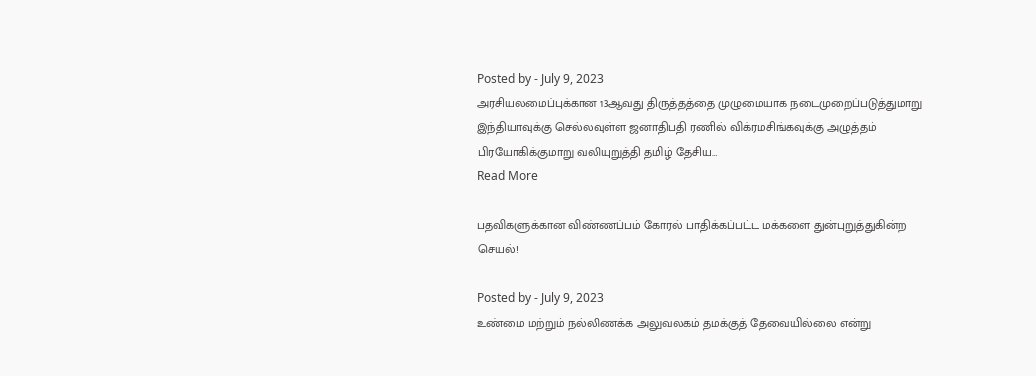Posted by - July 9, 2023
அரசியலமைப்புக்கான 13ஆவது திருத்தத்தை முழுமையாக நடைமுறைப்படுத்துமாறு இந்தியாவுக்கு செல்லவுள்ள ஜனாதிபதி ரணில் விக்ரமசிங்கவுக்கு அழுத்தம் பிரயோகிக்குமாறு வலியுறுத்தி தமிழ் தேசிய…
Read More

பதவிகளுக்கான விண்ணப்பம் கோரல் பாதிக்கப்பட்ட மக்களை துன்புறுத்துகின்ற செயல்!

Posted by - July 9, 2023
உண்மை மற்றும் நல்லிணக்க அலுவலகம் தமக்குத் தேவையில்லை என்று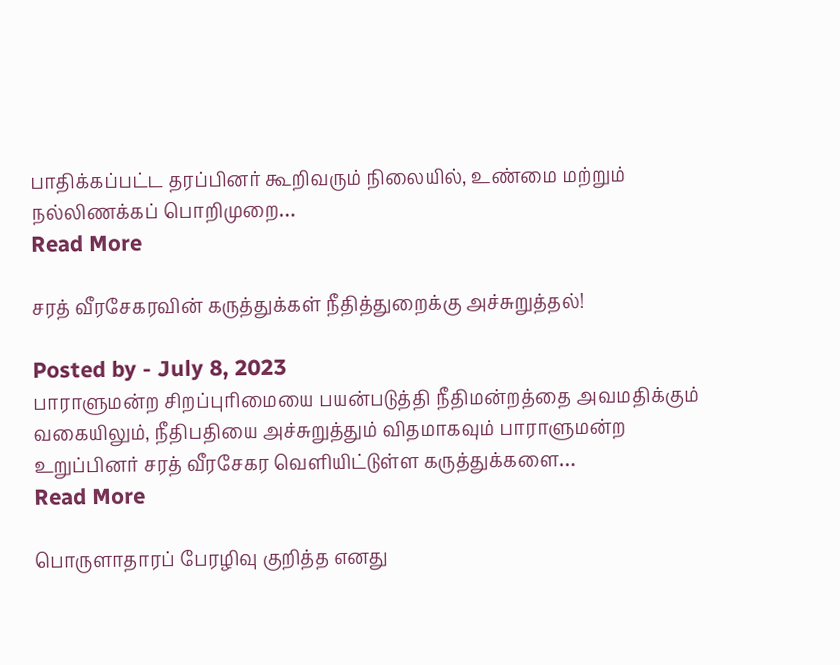பாதிக்கப்பட்ட தரப்பினர் கூறிவரும் நிலையில், உண்மை மற்றும் நல்லிணக்கப் பொறிமுறை…
Read More

சரத் வீரசேகரவின் கருத்துக்கள் நீதித்துறைக்கு அச்சுறுத்தல்!

Posted by - July 8, 2023
பாராளுமன்ற சிறப்புரிமையை பயன்படுத்தி நீதிமன்றத்தை அவமதிக்கும் வகையிலும், நீதிபதியை அச்சுறுத்தும் விதமாகவும் பாராளுமன்ற உறுப்பினர் சரத் வீரசேகர வெளியிட்டுள்ள கருத்துக்களை…
Read More

பொருளாதாரப் பேரழிவு குறித்த எனது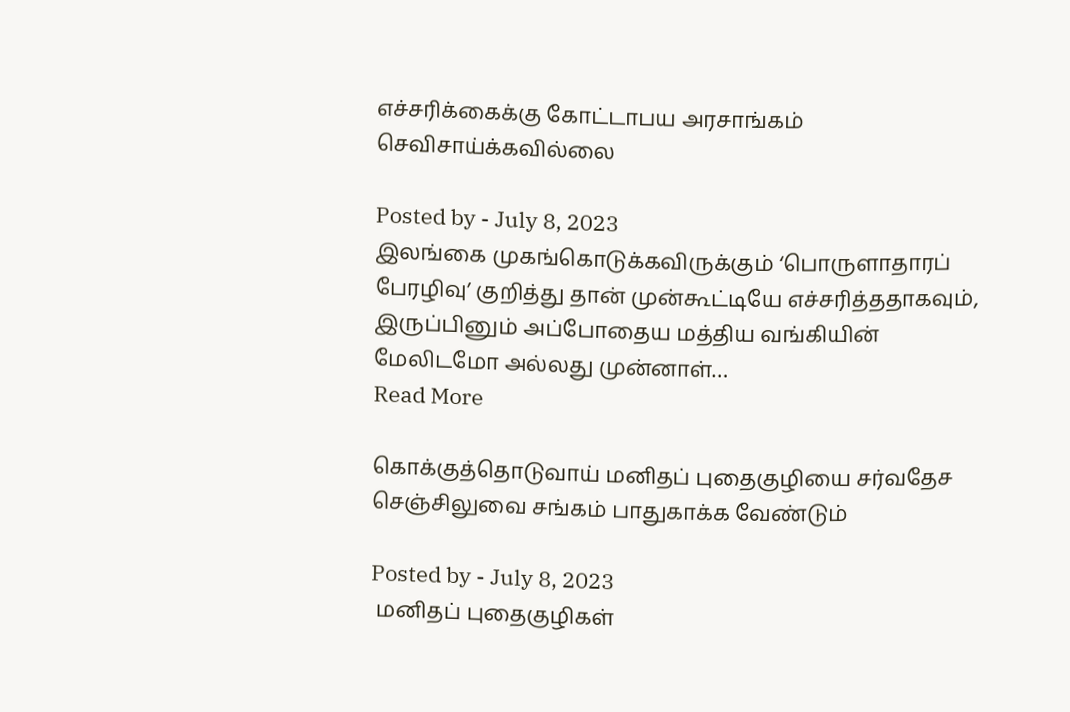எச்சரிக்கைக்கு கோட்டாபய அரசாங்கம் செவிசாய்க்கவில்லை

Posted by - July 8, 2023
இலங்கை முகங்கொடுக்கவிருக்கும் ‘பொருளாதாரப் பேரழிவு’ குறித்து தான் முன்கூட்டியே எச்சரித்ததாகவும், இருப்பினும் அப்போதைய மத்திய வங்கியின் மேலிடமோ அல்லது முன்னாள்…
Read More

கொக்குத்தொடுவாய் மனிதப் புதைகுழியை சர்வதேச செஞ்சிலுவை சங்கம் பாதுகாக்க வேண்டும்

Posted by - July 8, 2023
 மனிதப் புதைகுழிகள்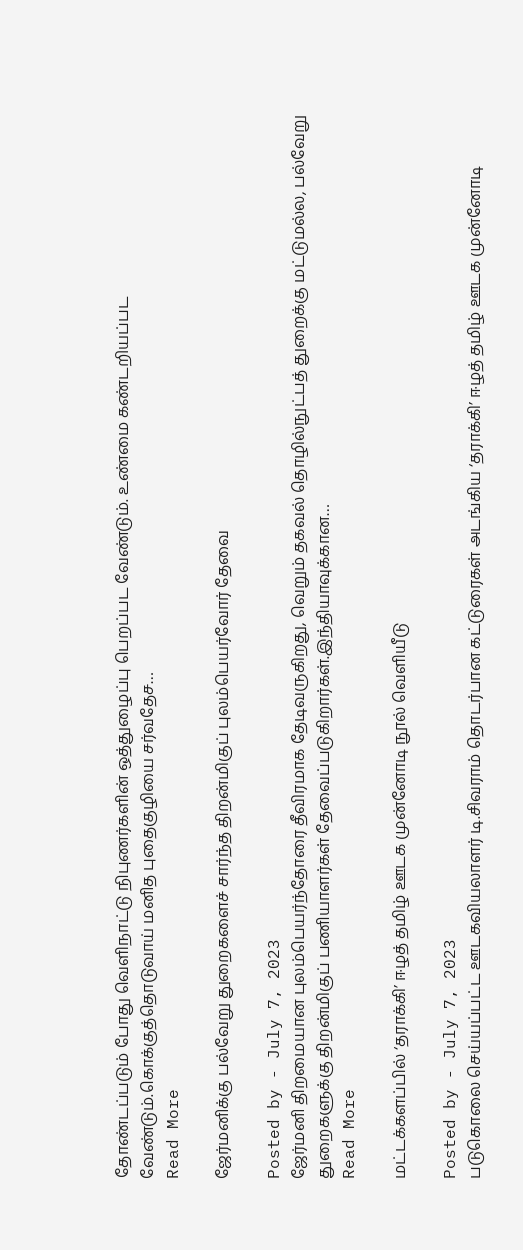தோண்டப்படும் போது வெளிநாட்டு நிபுணர்களின் ஒத்துழைப்பு பெறப்பட வேண்டும். உண்மை கண்டறியப்பட வேண்டும்.கொக்குத்தொடுவாய் மனித புதைகுழியை சர்வதேச…
Read More

ஜேர்மனிக்கு பல்வேறு துறைகளைச் சார்ந்த திறன்மிகுப் புலம்பெயர்வோர் தேவை

Posted by - July 7, 2023
ஜேர்மனி திறமையான புலம்பெயர்ந்தோரை தீவிரமாக தேடிவருகிறது, வெறும் தகவல் தொழில்நுட்பத் துறைக்கு மட்டுமல்ல, பல்வேறு துறைகளுக்கு திறன்மிகுப் பணியாளர்கள் தேவைப்படுகிறார்கள்.இந்தியாவுக்கான…
Read More

மட்டக்களப்பில் ‘தராக்கி’ ஈழத் தமிழ் ஊடக முன்னோடி நூல் வெளியீடு

Posted by - July 7, 2023
படுகொலை செய்யப்பட்ட ஊடகவியலாளர் டி.சிவராம் தொடர்பான கட்டுரைகள் அடங்கிய ‘தராக்கி’ ஈழத் தமிழ் ஊடக முன்னோடி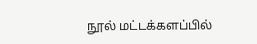நூல் மட்டக்களப்பில்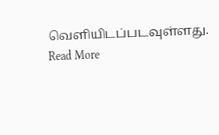வெளியிடப்படவுள்ளது.
Read More